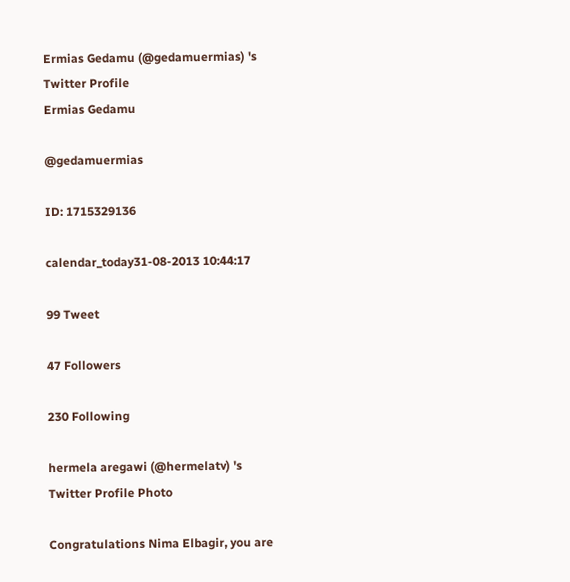Ermias Gedamu (@gedamuermias) 's Twitter Profile
Ermias Gedamu

@gedamuermias

ID: 1715329136

calendar_today31-08-2013 10:44:17

99 Tweet

47 Followers

230 Following

hermela aregawi (@hermelatv) 's Twitter Profile Photo

Congratulations Nima Elbagir, you are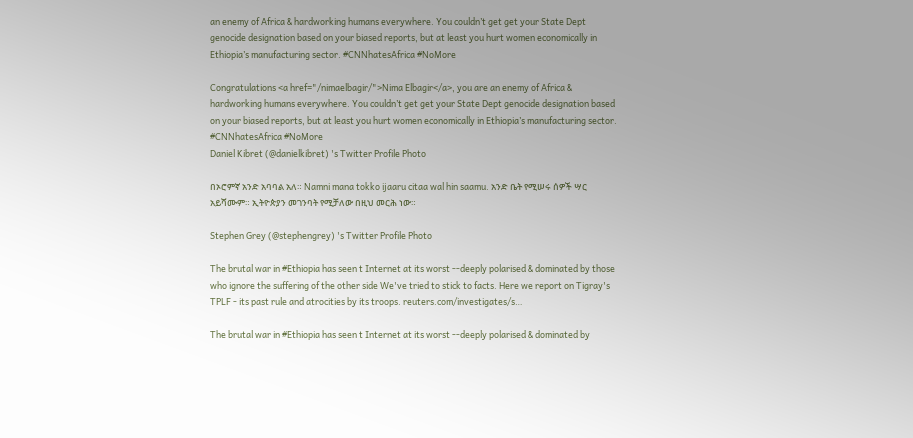an enemy of Africa & hardworking humans everywhere. You couldn’t get get your State Dept genocide designation based on your biased reports, but at least you hurt women economically in Ethiopia’s manufacturing sector. #CNNhatesAfrica #NoMore

Congratulations <a href="/nimaelbagir/">Nima Elbagir</a>, you are an enemy of Africa & hardworking humans everywhere. You couldn’t get get your State Dept genocide designation based on your biased reports, but at least you hurt women economically in Ethiopia’s manufacturing sector. #CNNhatesAfrica #NoMore
Daniel Kibret (@danielkibret) 's Twitter Profile Photo

በኦሮምኛ አንድ አባባል አለ። Namni mana tokko ijaaru citaa wal hin saamu. አንድ ቤት የሚሠሩ ሰዎች ሣር አይሻሙም። ኢትዮጵያን መገንባት የሚቻለው በዚህ መርሕ ነው።

Stephen Grey (@stephengrey) 's Twitter Profile Photo

The brutal war in #Ethiopia has seen t Internet at its worst --deeply polarised & dominated by those who ignore the suffering of the other side We've tried to stick to facts. Here we report on Tigray's TPLF - its past rule and atrocities by its troops. reuters.com/investigates/s…

The brutal war in #Ethiopia has seen t Internet at its worst --deeply polarised & dominated by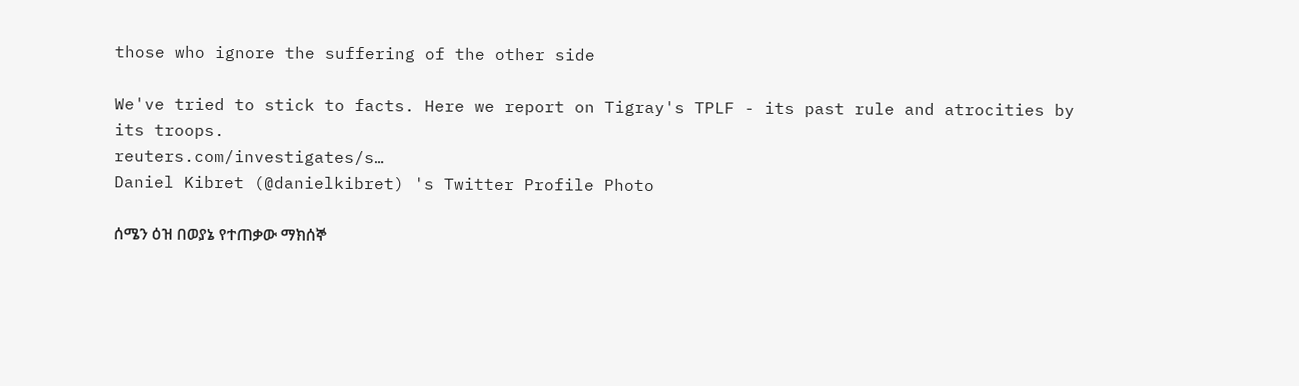those who ignore the suffering of the other side

We've tried to stick to facts. Here we report on Tigray's TPLF - its past rule and atrocities by its troops.
reuters.com/investigates/s…
Daniel Kibret (@danielkibret) 's Twitter Profile Photo

ሰሜን ዕዝ በወያኔ የተጠቃው ማክሰኞ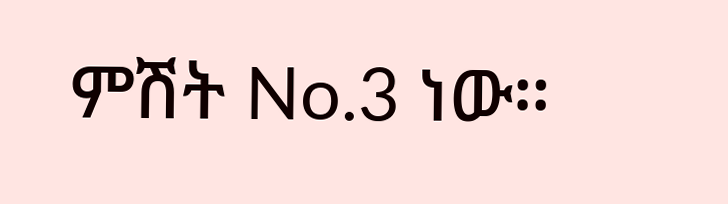ምሽት No.3 ነው።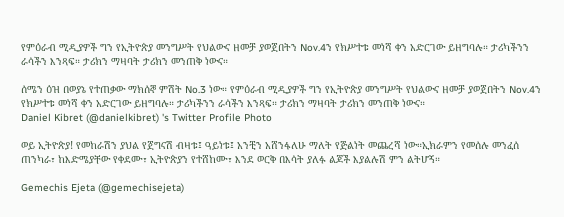የምዕራብ ሚዲያዎች ግን የኢትዮጵያ መንግሥት የህልውና ዘመቻ ያወጀበትን Nov.4ን የክሥተቱ መነሻ ቀን አድርገው ይዘግባሉ። ታሪካችንን ራሳችን እንጻፍ። ታሪክን ማዛባት ታሪክን መንጠቅ ነውና።

ሰሜን ዕዝ በወያኔ የተጠቃው ማክሰኞ ምሽት No.3 ነው። የምዕራብ ሚዲያዎች ግን የኢትዮጵያ መንግሥት የህልውና ዘመቻ ያወጀበትን Nov.4ን የክሥተቱ መነሻ ቀን አድርገው ይዘግባሉ። ታሪካችንን ራሳችን እንጻፍ። ታሪክን ማዛባት ታሪክን መንጠቅ ነውና።
Daniel Kibret (@danielkibret) 's Twitter Profile Photo

ወይ ኢትዮጵያ! የመከራሽን ያህል የጀግናሽ ብዛቱ፤ ዓይነቱ፤ አንቺን አሸንፋለሁ ማለት የጅልነት መጨረሻ ነው።ኢክራምን የመሰሉ መንፈሰ ጠንካራ፣ ከእድሜያቸው የቀደሙ፣ ኢትዮጵያን የተሸከሙ፣ እንደ ወርቅ በእሳት ያለፉ ልጆች እያልሉሽ ምን ልትሆኝ።

Gemechis Ejeta (@gemechisejeta)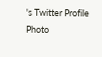's Twitter Profile Photo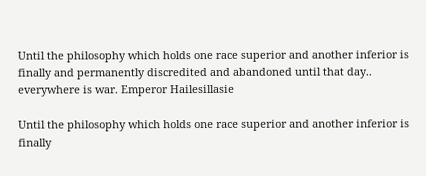Until the philosophy which holds one race superior and another inferior is finally and permanently discredited and abandoned until that day.. everywhere is war. Emperor Hailesillasie

Until the philosophy which holds one race superior and another inferior is finally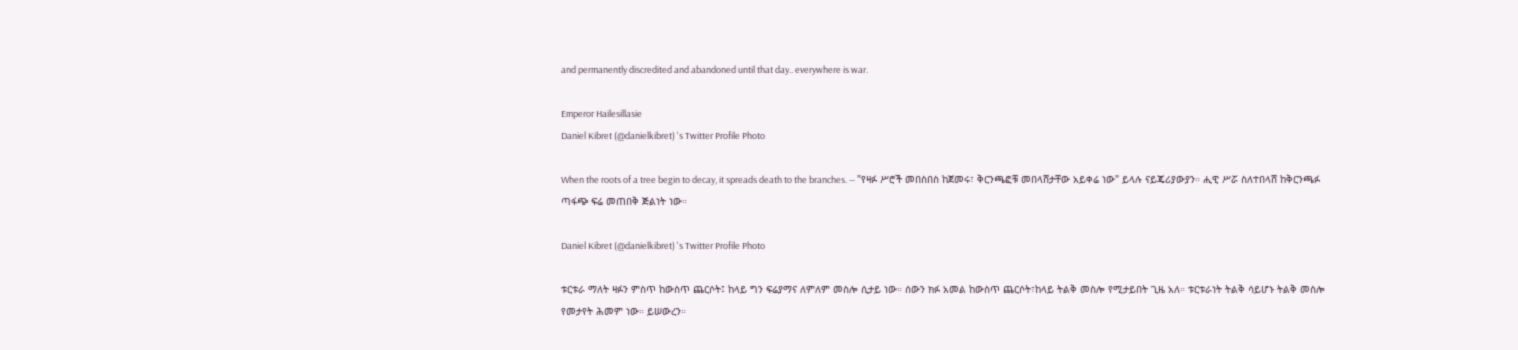and permanently discredited and abandoned until that day.. everywhere is war.

Emperor Hailesillasie
Daniel Kibret (@danielkibret) 's Twitter Profile Photo

When the roots of a tree begin to decay, it spreads death to the branches. — "የዛፉ ሥሮች መበስበስ ከጀመሩ፣ ቅርንጫፎቹ መበላሸታቸው አይቀሬ ነው" ይላሉ ናይጄሪያውያን። ሒዊ ሥሯ ስለተበላሸ ከቅርንጫፉ ጣፋጭ ፍሬ መጠበቅ ጅልነት ነው።

Daniel Kibret (@danielkibret) 's Twitter Profile Photo

ቱርቱራ ማለት ዛፉን ምስጥ ከውስጥ ጨርሶት፤ ከላይ ግን ፍሬያማና ለምለም መስሎ ሲታይ ነው። ሰውን ክፉ አመል ከውስጥ ጨርሶት፣ከላይ ትልቅ መስሎ የሚታይበት ጊዜ አለ። ቱርቱራነት ትልቅ ሳይሆኑ ትልቅ መስሎ የመታየት ሕመም ነው። ይሠውረን።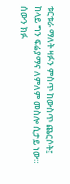ቱርቱራ ማለት ዛፉን ምስጥ ከውስጥ ጨርሶት፤ ከላይ ግን ፍሬያማና ለምለም መስሎ ሲታይ ነው። ሰውን ክፉ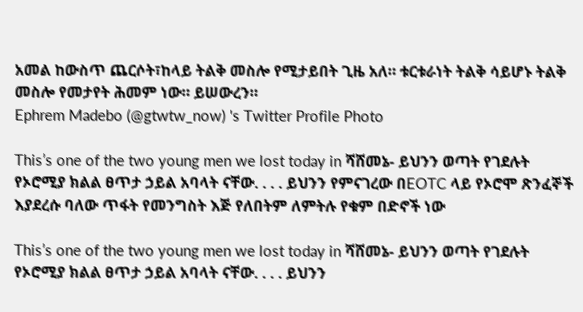አመል ከውስጥ ጨርሶት፣ከላይ ትልቅ መስሎ የሚታይበት ጊዜ አለ። ቱርቱራነት ትልቅ ሳይሆኑ ትልቅ መስሎ የመታየት ሕመም ነው። ይሠውረን።
Ephrem Madebo (@gtwtw_now) 's Twitter Profile Photo

This’s one of the two young men we lost today in ሻሸመኔ- ይህንን ወጣት የገደሉት የኦሮሚያ ክልል ፀጥታ ኃይል አባላት ናቸው. . . . ይህንን የምናገረው በEOTC ላይ የኦሮሞ ጽንፈኞች እያደረሱ ባለው ጥፋት የመንግስት እጅ የለበትም ለምትሉ የቁም በድኖች ነው

This’s one of the two young men we lost today in ሻሸመኔ- ይህንን ወጣት የገደሉት የኦሮሚያ ክልል ፀጥታ ኃይል አባላት ናቸው. . . . ይህንን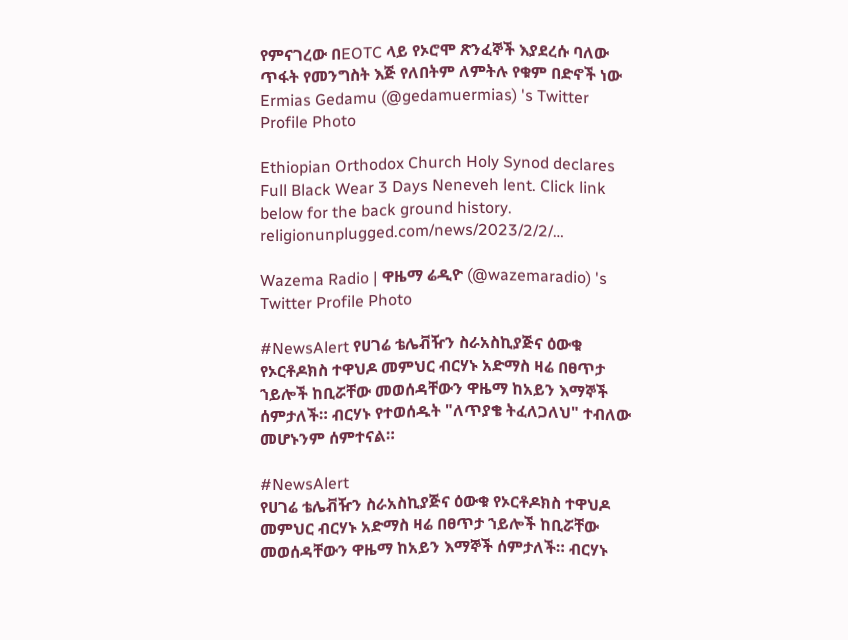የምናገረው በEOTC ላይ የኦሮሞ ጽንፈኞች እያደረሱ ባለው ጥፋት የመንግስት እጅ የለበትም ለምትሉ የቁም በድኖች ነው
Ermias Gedamu (@gedamuermias) 's Twitter Profile Photo

Ethiopian Orthodox Church Holy Synod declares Full Black Wear 3 Days Neneveh lent. Click link below for the back ground history. religionunplugged.com/news/2023/2/2/…

Wazema Radio | ዋዜማ ሬዲዮ (@wazemaradio) 's Twitter Profile Photo

#NewsAlert የሀገሬ ቴሌቭዥን ስራአስኪያጅና ዕውቁ የኦርቶዶክስ ተዋህዶ መምህር ብርሃኑ አድማስ ዛሬ በፀጥታ ኀይሎች ከቢሯቸው መወሰዳቸውን ዋዜማ ከአይን እማኞች ሰምታለች። ብርሃኑ የተወሰዱት "ለጥያቄ ትፈለጋለህ" ተብለው መሆኑንም ሰምተናል።

#NewsAlert
የሀገሬ ቴሌቭዥን ስራአስኪያጅና ዕውቁ የኦርቶዶክስ ተዋህዶ መምህር ብርሃኑ አድማስ ዛሬ በፀጥታ ኀይሎች ከቢሯቸው መወሰዳቸውን ዋዜማ ከአይን እማኞች ሰምታለች። ብርሃኑ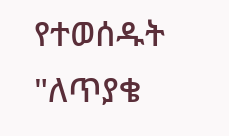የተወሰዱት "ለጥያቄ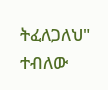ትፈለጋለህ" ተብለው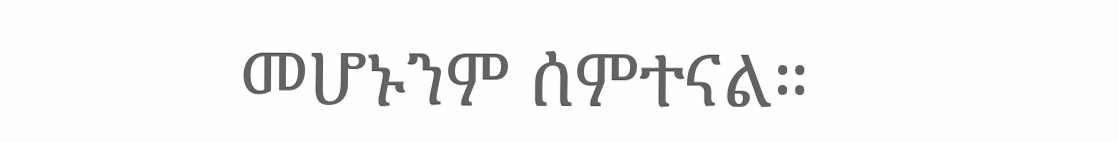መሆኑንም ሰምተናል።